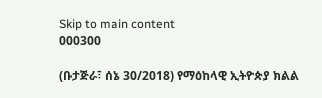Skip to main content
000300

(ቡታጅራ፣ ሰኔ 30/2018) የማዕከላዊ ኢትዮጵያ ክልል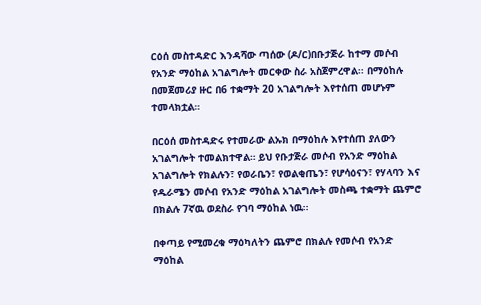ርዕሰ መስተዳድር እንዳሻው ጣሰው (ዶ/ር)በቡታጅራ ከተማ መሶብ የአንድ ማዕከል አገልግሎት መርቀው ስራ አስጀምረዋል፡፡ በማዕከሉ በመጀመሪያ ዙር በ6 ተቋማት 20 አገልግሎት እየተሰጠ መሆኑም ተመላክቷል።

በርዕሰ መስተዳድሩ የተመራው ልኡክ በማዕከሉ እየተሰጠ ያለውን አገልግሎት ተመልክተዋል። ይህ የቡታጅራ መሶብ የአንድ ማዕከል አገልግሎት የክልሉን፣ የወራቤን፣ የወልቂጤን፣ የሆሳዕናን፣ የሃላባን እና የዱራሜን መሶብ የአንድ ማዕከል አገልግሎት መስጫ ተቋማት ጨምሮ በክልሉ 7ኛዉ ወደስራ የገባ ማዕከል ነዉ፡፡

በቀጣይ የሚመረቁ ማዕካለትን ጨምሮ በክልሉ የመሶብ የአንድ ማዕከል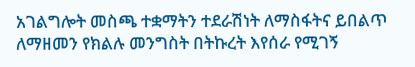አገልግሎት መስጫ ተቋማትን ተደራሽነት ለማስፋትና ይበልጥ ለማዘመን የክልሉ መንግስት በትኩረት እየሰራ የሚገኝ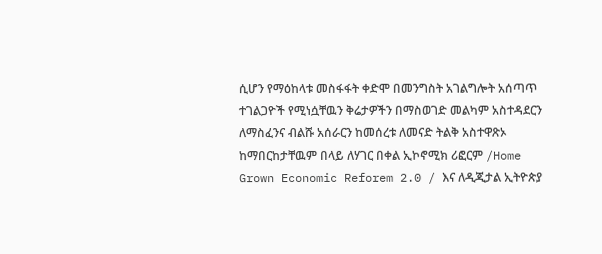ሲሆን የማዕከላቱ መስፋፋት ቀድሞ በመንግስት አገልግሎት አሰጣጥ ተገልጋዮች የሚነሷቸዉን ቅሬታዎችን በማስወገድ መልካም አስተዳደርን ለማስፈንና ብልሹ አሰራርን ከመሰረቱ ለመናድ ትልቅ አስተዋጽኦ ከማበርከታቸዉም በላይ ለሃገር በቀል ኢኮኖሚክ ሪፎርም /Home Grown Economic Reforem 2.0 / እና ለዲጂታል ኢትዮጵያ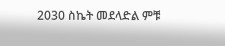2030 ስኬት መደላድል ምቹ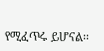የሚፈጥሩ ይሆናል፡፡